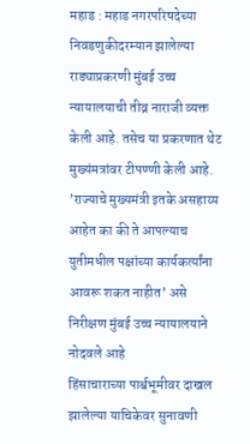महाड : महाड नगरपरिषदेच्या निवडणुकीदरम्यान झालेल्या राड्याप्रकरणी मुंबई उच्च न्यायालयाची तीव्र नाराजी व्यक्त केली आहे. तसेच या प्रकरणात थेट मुख्यंमत्रांवर टीपण्णी केली आहे. ’राज्याचे मुख्यमंत्री इतके असहाय्य आहेत का की ते आपल्याच युतीमधील पक्षांच्या कार्यकर्त्यांना आवरू शकत नाहीत’ असे निरीक्षण मुंबई उच्च न्यायालयाने नोदवले आहे
हिंसाचाराच्या पार्श्वभूमीवर दाखल झालेल्या याचिकेवर सुनावणी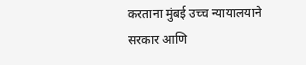करताना मुंबई उच्च न्यायालयाने सरकार आणि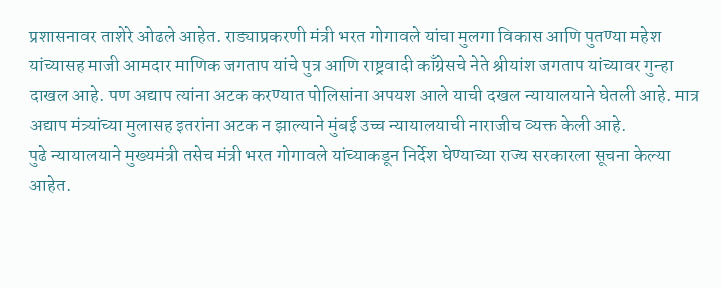प्रशासनावर ताशेरे ओढले आहेत. राड्याप्रकरणी मंत्री भरत गोगावले यांचा मुलगा विकास आणि पुतण्या महेश यांच्यासह माजी आमदार माणिक जगताप यांचे पुत्र आणि राष्ट्रवादी काँग्रेसचे नेते श्रीयांश जगताप यांच्यावर गुन्हा दाखल आहे. पण अद्याप त्यांना अटक करण्यात पोलिसांना अपयश आले याची दखल न्यायालयाने घेतली आहे. मात्र अद्याप मंत्र्यांच्या मुलासह इतरांना अटक न झाल्याने मुंबई उच्च न्यायालयाची नाराजीच व्यक्त केली आहे.
पुढे न्यायालयाने मुख्यमंत्री तसेच मंत्री भरत गोगावले यांच्याकडून निर्देश घेण्याच्या राज्य सरकारला सूचना केल्या आहेत.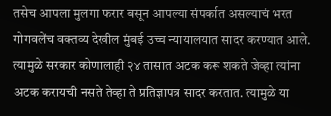तसेच आपला मुलगा फरार बसून आपल्या संपर्कात असल्याचं भरत गोगवलेंच वक्तव्य देखील मुंबई उच्च न्यायालयात सादर करण्यात आले. त्यामुळे सरकार कोणालाही २४ तासात अटक करू शकते जेव्हा त्यांना अटक करायची नसते तेव्हा ते प्रतिज्ञापत्र सादर करतात. त्यामुळे या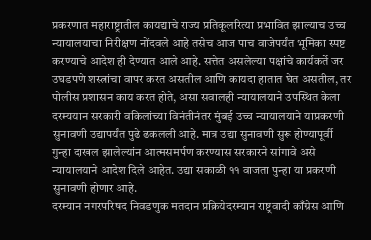प्रकरणात महाराष्ट्रातील कायद्याचे राज्य प्रतिकूलरित्या प्रभावित झाल्याच उच्च न्यायालयाचा निरीक्षण नोंदवले आहे तसेच आज पाच वाजेपर्यंत भूमिका स्पष्ट करण्याचे आदेश ही देण्यात आले आहे. सत्तेत असलेल्या पक्षांचे कार्यकर्ते जर उघडपणे शस्त्रांचा वापर करत असतील आणि कायदा हातात घेत असतील, तर पोलीस प्रशासन काय करत होते, असा सवालही न्यायालयाने उपस्थित केला
दरम्ययान सरकारी वकिलांच्या विनंतीनंतर मुंबई उच्च न्यायालयाने याप्रकरणी सुनावणी उद्यापर्यंत पुढे ढकलली आहे. मात्र उद्या सुनावणी सुरू होण्यापूर्वी गुन्हा दाखल झालेल्यांन आत्मसमर्पण करण्यास सरकारने सांगावे असे न्यायालयाने आदेश दिले आहेत. उद्या सकाळी ११ वाजता पुन्हा या प्रकरणी सुनावणी होणार आहे.
दरम्यान नगरपरिषद निवडणुक मतदान प्रक्रियेदरम्यान राष्ट्रवादी काँग्रेस आणि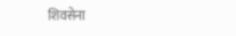शिवसेना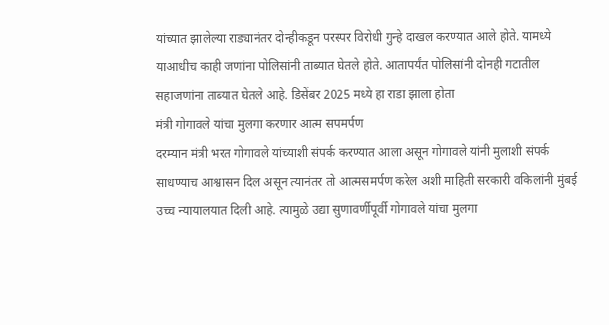यांच्यात झालेल्या राड्यानंतर दोन्हीकडून परस्पर विरोधी गुन्हे दाखल करण्यात आले होते. यामध्ये याआधीच काही जणांना पोलिसांनी ताब्यात घेतले होते. आतापर्यंत पोलिसांनी दोनही गटातील सहाजणांना ताब्यात घेतले आहे. डिसेंबर 2025 मध्ये हा राडा झाला होता
मंत्री गोगावले यांचा मुलगा करणार आत्म सपमर्पण
दरम्यान मंत्री भरत गोगावले यांच्याशी संपर्क करण्यात आला असून गोगावले यांनी मुलाशी संपर्क साधण्याच आश्वासन दिल असून त्यानंतर तो आत्मसमर्पण करेल अशी माहिती सरकारी वकिलांनी मुंबई उच्च न्यायालयात दिली आहे. त्यामुळे उद्या सुणावर्णीपूर्वी गोगावले यांचा मुलगा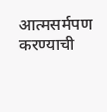आत्मसर्मपण करण्याची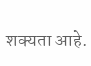शक्यता आहे.